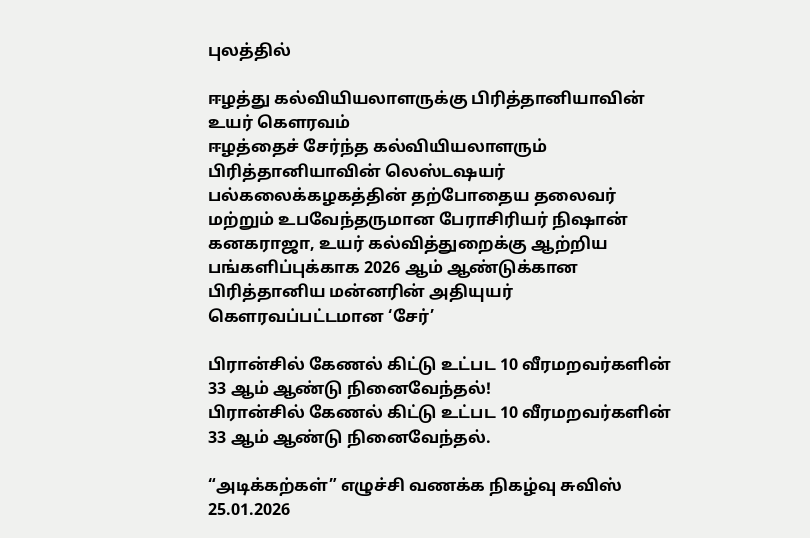புலத்தில்

ஈழத்து கல்வியியலாளருக்கு பிரித்தானியாவின் உயர் கௌரவம்
ஈழத்தைச் சேர்ந்த கல்வியியலாளரும் பிரித்தானியாவின் லெஸ்டஷயர் பல்கலைக்கழகத்தின் தற்போதைய தலைவர் மற்றும் உபவேந்தருமான பேராசிரியர் நிஷான் கனகராஜா, உயர் கல்வித்துறைக்கு ஆற்றிய பங்களிப்புக்காக 2026 ஆம் ஆண்டுக்கான பிரித்தானிய மன்னரின் அதியுயர் கௌரவப்பட்டமான ‘சேர்’

பிரான்சில் கேணல் கிட்டு உட்பட 10 வீரமறவர்களின் 33 ஆம் ஆண்டு நினைவேந்தல்!
பிரான்சில் கேணல் கிட்டு உட்பட 10 வீரமறவர்களின் 33 ஆம் ஆண்டு நினைவேந்தல்.

“அடிக்கற்கள்” எழுச்சி வணக்க நிகழ்வு சுவிஸ் 25.01.2026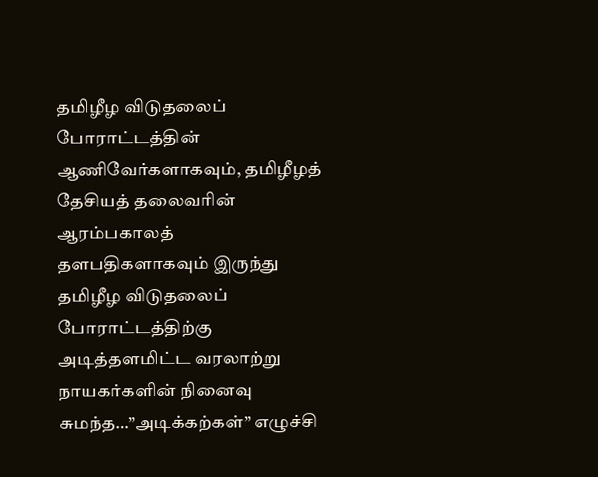தமிழீழ விடுதலைப் போராட்டத்தின் ஆணிவேர்களாகவும், தமிழீழத் தேசியத் தலைவரின் ஆரம்பகாலத் தளபதிகளாகவும் இருந்து தமிழீழ விடுதலைப் போராட்டத்திற்கு அடித்தளமிட்ட வரலாற்று நாயகர்களின் நினைவு சுமந்த…”அடிக்கற்கள்” எழுச்சி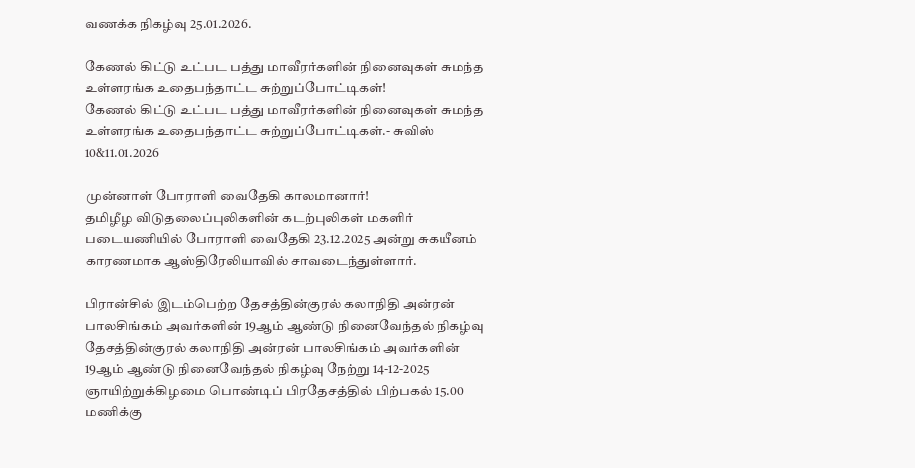வணக்க நிகழ்வு 25.01.2026.

கேணல் கிட்டு உட்பட பத்து மாவீரர்களின் நினைவுகள் சுமந்த உள்ளரங்க உதைபந்தாட்ட சுற்றுப்போட்டிகள்!
கேணல் கிட்டு உட்பட பத்து மாவீரர்களின் நினைவுகள் சுமந்த உள்ளரங்க உதைபந்தாட்ட சுற்றுப்போட்டிகள்.- சுவிஸ் 10&11.01.2026

முன்னாள் போராளி வைதேகி காலமானார்!
தமிழீழ விடுதலைப்புலிகளின் கடற்புலிகள் மகளிர் படையணியில் போராளி வைதேகி 23.12.2025 அன்று சுகயீனம் காரணமாக ஆஸ்திரேலியாவில் சாவடைந்துள்ளார்.

பிரான்சில் இடம்பெற்ற தேசத்தின்குரல் கலாநிதி அன்ரன் பாலசிங்கம் அவர்களின் 19ஆம் ஆண்டு நினைவேந்தல் நிகழ்வு
தேசத்தின்குரல் கலாநிதி அன்ரன் பாலசிங்கம் அவர்களின் 19ஆம் ஆண்டு நினைவேந்தல் நிகழ்வு நேற்று 14-12-2025 ஞாயிற்றுக்கிழமை பொண்டிப் பிரதேசத்தில் பிற்பகல் 15.00 மணிக்கு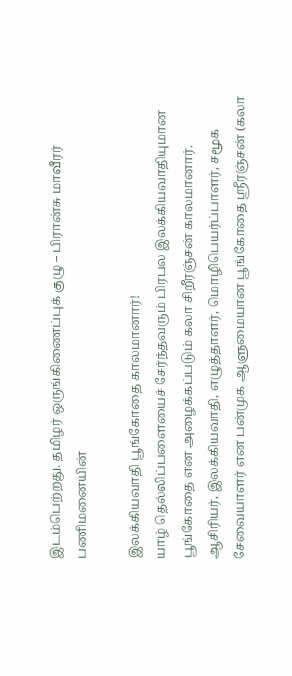இடம்பெற்றது. தமிழர் ஒருங்கிணைப்புக் குழு – பிரான்சு மாவீரர் பணிமனையின்

இலக்கியவாதி பூங்கோதை காலமானார்!
யாழ் தெல்லிப்பளையைச் சேர்ந்தவரும் பிரபல இலக்கியவாதியுமான பூங்கோதை என அழைக்கப்படும் கலா சிறீரஞ்சன் காலமானார். ஆசிரியர், இலக்கியவாதி, எழுத்தாளர், மொழிபெயர்ப்பாளர், சமூக சேவையாளர் என பன்முக ஆளுமையான பூங்கோதை ஸ்ரீரஞ்சன் (கலா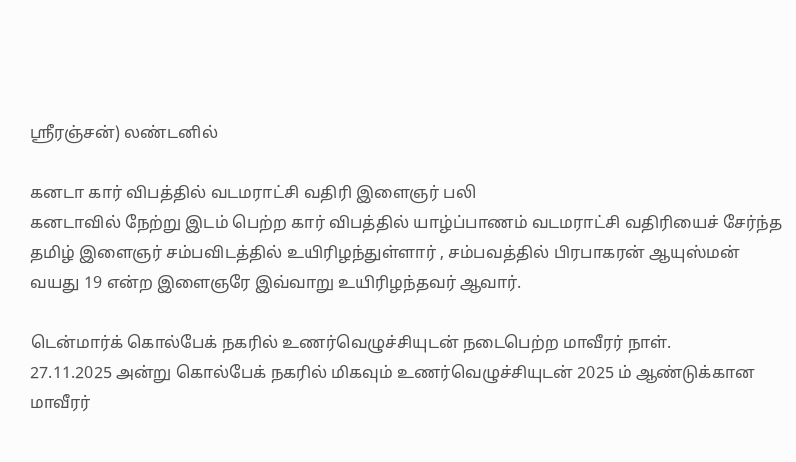ஸ்ரீரஞ்சன்) லண்டனில்

கனடா கார் விபத்தில் வடமராட்சி வதிரி இளைஞர் பலி
கனடாவில் நேற்று இடம் பெற்ற கார் விபத்தில் யாழ்ப்பாணம் வடமராட்சி வதிரியைச் சேர்ந்த தமிழ் இளைஞர் சம்பவிடத்தில் உயிரிழந்துள்ளார் , சம்பவத்தில் பிரபாகரன் ஆயுஸ்மன் வயது 19 என்ற இளைஞரே இவ்வாறு உயிரிழந்தவர் ஆவார்.

டென்மார்க் கொல்பேக் நகரில் உணர்வெழுச்சியுடன் நடைபெற்ற மாவீரர் நாள்.
27.11.2025 அன்று கொல்பேக் நகரில் மிகவும் உணர்வெழுச்சியுடன் 2025 ம் ஆண்டுக்கான மாவீரர்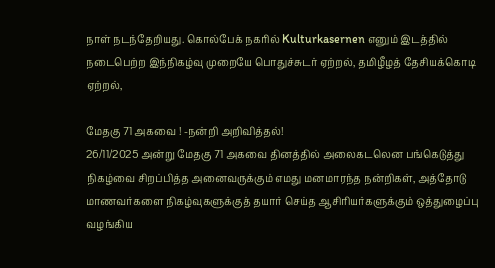நாள் நடந்தேறியது. கொல்பேக் நகரில் Kulturkasernen எனும் இடத்தில் நடைபெற்ற இந்நிகழ்வு முறையே பொதுச்சுடர் ஏற்றல், தமிழீழத் தேசியக்கொடி ஏற்றல்,

மேதகு 71 அகவை ! -நன்றி அறிவித்தல்!
26/11/2025 அன்று மேதகு 71 அகவை தினத்தில் அலைகடலென பங்கெடுத்து நிகழ்வை சிறப்பித்த அனைவருக்கும் எமது மனமாரந்த நன்றிகள், அத்தோடு மாணவர்களை நிகழ்வுகளுக்குத் தயார் செய்த ஆசிரியர்களுக்கும் ஒத்துழைப்பு வழங்கிய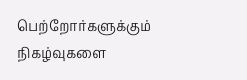பெற்றோர்களுக்கும் நிகழ்வுகளை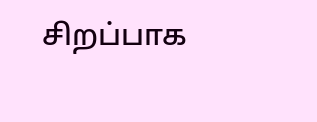சிறப்பாக